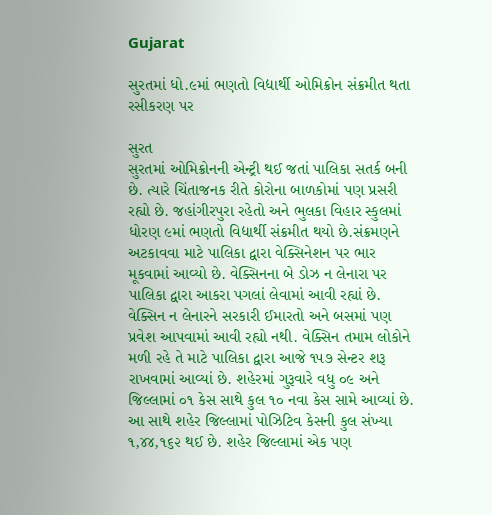Gujarat

સુરતમાં ધો.૯માં ભણતો વિદ્યાર્થી ઓમિક્રોન સંક્રમીત થતા રસીકરણ પર

સુરત
સુરતમાં ઓમિક્રોનની એન્ટ્રી થઈ જતાં પાલિકા સતર્ક બની છે. ત્યારે ચિંતાજનક રીતે કોરોના બાળકોમાં પણ પ્રસરી રહ્યો છે. જહાંગીરપુરા રહેતો અને ભુલકા વિહાર સ્કુલમાં ધોરણ ૯માં ભણતો વિદ્યાર્થી સંક્રમીત થયો છે.સંક્રમણને અટકાવવા માટે પાલિકા દ્વારા વેક્સિનેશન પર ભાર મૂકવામાં આવ્યો છે. વેક્સિનના બે ડોઝ ન લેનારા પર પાલિકા દ્વારા આકરા પગલાં લેવામાં આવી રહ્યાં છે. વેક્સિન ન લેનારને સરકારી ઈમારતો અને બસમાં પણ પ્રવેશ આપવામાં આવી રહ્યો નથી. વેક્સિન તમામ લોકોને મળી રહે તે માટે પાલિકા દ્વારા આજે ૧૫૭ સેન્ટર શરૂ રાખવામાં આવ્યાં છે. શહેરમાં ગુરૂવારે વધુ ૦૯ અને જિલ્લામાં ૦૧ કેસ સાથે કુલ ૧૦ નવા કેસ સામે આવ્યાં છે. આ સાથે શહેર જિલ્લામાં પોઝિટિવ કેસની કુલ સંખ્યા ૧,૪૪,૧૬૨ થઈ છે. શહેર જિલ્લામાં એક પણ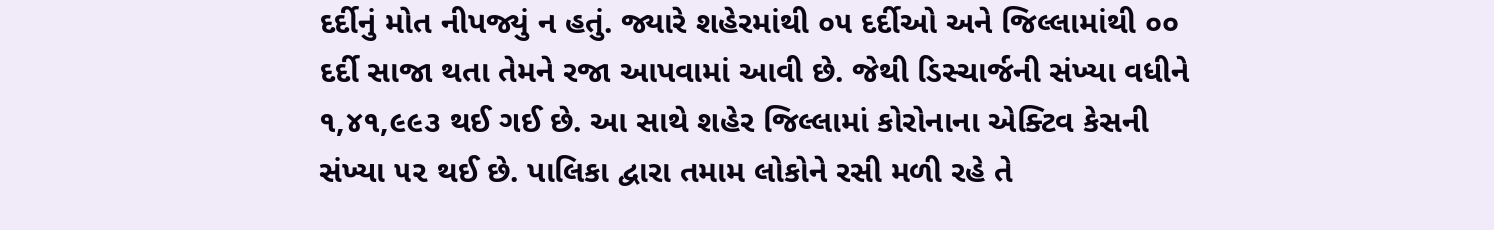દર્દીનું મોત નીપજ્યું ન હતું. જ્યારે શહેરમાંથી ૦૫ દર્દીઓ અને જિલ્લામાંથી ૦૦ દર્દી સાજા થતા તેમને રજા આપવામાં આવી છે. જેથી ડિસ્ચાર્જની સંખ્યા વધીને ૧,૪૧,૯૯૩ થઈ ગઈ છે. આ સાથે શહેર જિલ્લામાં કોરોનાના એક્ટિવ કેસની સંખ્યા ૫૨ થઈ છે. પાલિકા દ્વારા તમામ લોકોને રસી મળી રહે તે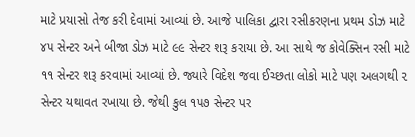માટે પ્રયાસો તેજ કરી દેવામાં આવ્યાં છે. આજે પાલિકા દ્વારા રસીકરણના પ્રથમ ડોઝ માટે ૪૫ સેન્ટર અને બીજા ડોઝ માટે ૯૯ સેન્ટર શરૂ કરાયા છે. આ સાથે જ કોવેક્સિન રસી માટે ૧૧ સેન્ટર શરૂ કરવામાં આવ્યાં છે. જ્યારે વિદેશ જવા ઈચ્છતા લોકો માટે પણ અલગથી ૨ સેન્ટર યથાવત રખાયા છે. જેથી કુલ ૧૫૭ સેન્ટર પર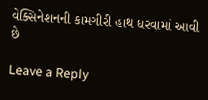વેક્સિનેશનની કામગીરી હાથ ધરવામાં આવી છે

Leave a Reply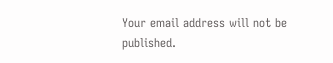Your email address will not be published.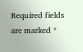Required fields are marked *